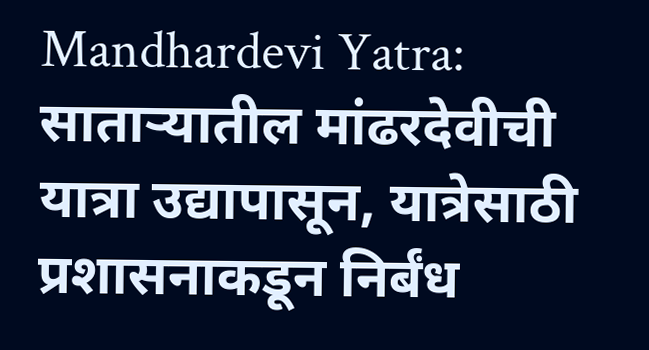Mandhardevi Yatra: साताऱ्यातील मांढरदेवीची यात्रा उद्यापासून, यात्रेसाठी प्रशासनाकडून निर्बंध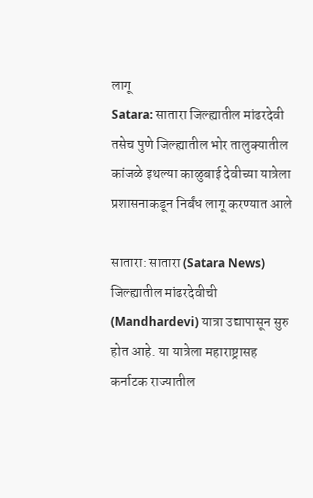लागू
Satara: सातारा जिल्ह्यातील मांढरदेवी तसेच पुणे जिल्ह्यातील भोर तालुक्यातील कांजळे इथल्या काळुबाई देवीच्या यात्रेला प्रशासनाकडून निर्बंध लागू करण्यात आले

सातारा: सातारा (Satara News) जिल्ह्यातील मांढरदेवीची (Mandhardevi) यात्रा उद्यापासून सुरु होत आहे. या यात्रेला महाराष्ट्रासह कर्नाटक राज्यातील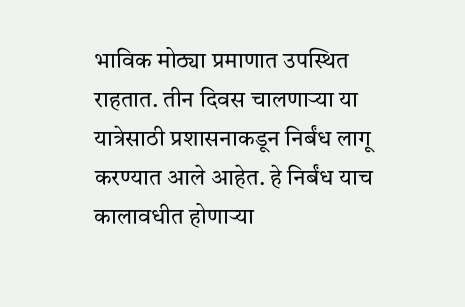भाविक मोठ्या प्रमाणात उपस्थित राहतात. तीन दिवस चालणाऱ्या या यात्रेसाठी प्रशासनाकडून निर्बंध लागू करण्यात आले आहेत. हे निर्बंध याच कालावधीत होणाऱ्या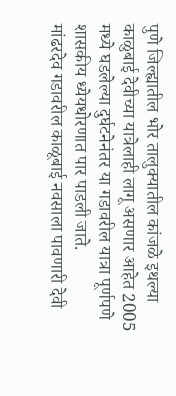पुणे जिल्ह्यातील भोर तालुक्यातील कांजळे इथल्या काळुबाई देवीच्या यात्रेलाही लागू असणार आहेत 2005 मध्ये घडलेल्या दुर्घटनेनंतर या गडावरील यात्रा पूर्णपणे शासकीय ध्येयधोरणात पार पाडली जाते.
मांढरदेव गडावरील काळूबाई नवसाला पावणारी देवी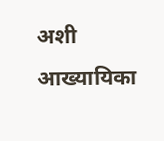अशी आख्यायिका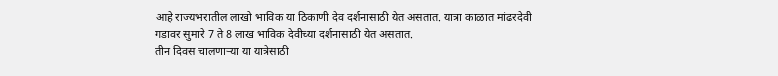आहे राज्यभरातील लाखो भाविक या ठिकाणी देव दर्शनासाठी येत असतात. यात्रा काळात मांढरदेवी गडावर सुमारे 7 ते 8 लाख भाविक देवीच्या दर्शनासाठी येत असतात.
तीन दिवस चालणाऱ्या या यात्रेसाठी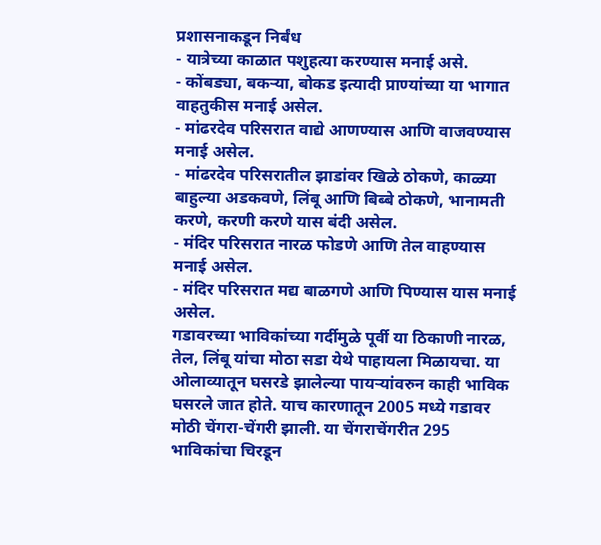प्रशासनाकडून निर्बंध
- यात्रेच्या काळात पशुहत्या करण्यास मनाई असे.
- कोंबड्या, बकऱ्या, बोकड इत्यादी प्राण्यांच्या या भागात वाहतुकीस मनाई असेल.
- मांढरदेव परिसरात वाद्ये आणण्यास आणि वाजवण्यास मनाई असेल.
- मांढरदेव परिसरातील झाडांवर खिळे ठोकणे, काळ्या बाहुल्या अडकवणे, लिंबू आणि बिब्बे ठोकणे, भानामती करणे, करणी करणे यास बंदी असेल.
- मंदिर परिसरात नारळ फोडणे आणि तेल वाहण्यास मनाई असेल.
- मंदिर परिसरात मद्य बाळगणे आणि पिण्यास यास मनाई असेल.
गडावरच्या भाविकांच्या गर्दीमुळे पूर्वी या ठिकाणी नारळ, तेल, लिंबू यांचा मोठा सडा येथे पाहायला मिळायचा. या ओलाव्यातून घसरडे झालेल्या पायऱ्यांवरुन काही भाविक घसरले जात होते. याच कारणातून 2005 मध्ये गडावर मोठी चेंगरा-चेंगरी झाली. या चेंगराचेंगरीत 295 भाविकांचा चिरडून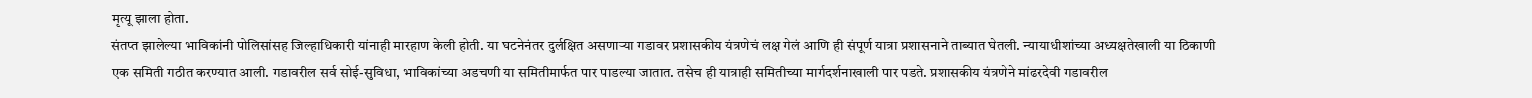मृत्यू झाला होता.
संतप्त झालेल्या भाविकांनी पोलिसांसह जिल्हाधिकारी यांनाही मारहाण केली होती. या घटनेनंतर दुर्लक्षित असणाऱ्या गडावर प्रशासकीय यंत्रणेचं लक्ष गेलं आणि ही संपूर्ण यात्रा प्रशासनाने ताब्यात घेतली. न्यायाधीशांच्या अध्यक्षतेखाली या ठिकाणी एक समिती गठीत करण्यात आली. गडावरील सर्व सोई-सुविधा, भाविकांच्या अडचणी या समितीमार्फत पार पाडल्या जातात. तसेच ही यात्राही समितीच्या मार्गदर्शनाखाली पार पडते. प्रशासकीय यंत्रणेने मांढरदेवी गडावरील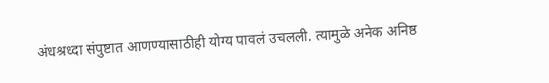अंधश्रध्दा संपुष्टात आणण्यासाठीही योग्य पावलं उचलली. त्यामुळे अनेक अनिष्ठ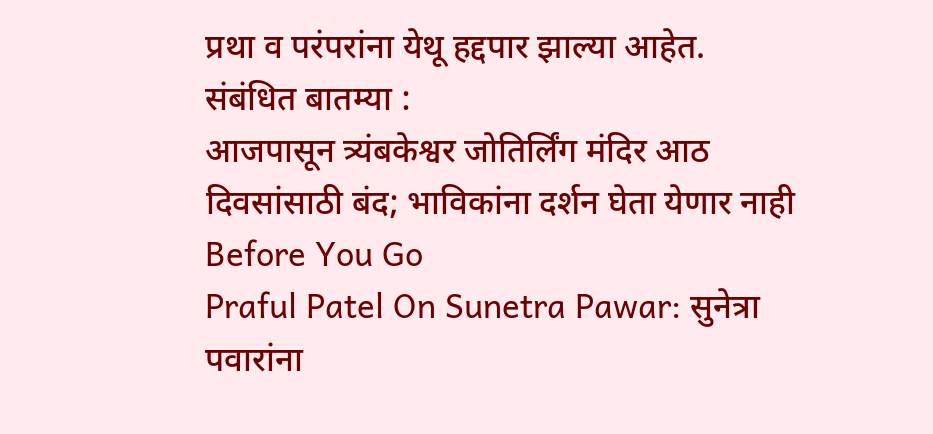प्रथा व परंपरांना येथू हद्दपार झाल्या आहेत.
संबंधित बातम्या :
आजपासून त्र्यंबकेश्वर जोतिर्लिंग मंदिर आठ दिवसांसाठी बंद; भाविकांना दर्शन घेता येणार नाही
Before You Go
Praful Patel On Sunetra Pawar: सुनेत्रा पवारांना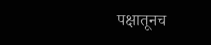पक्षातूनच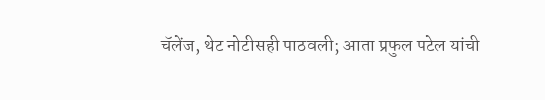चॅलेंज, थेट नोटीसही पाठवली; आता प्रफुल पटेल यांची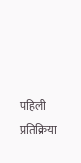पहिली प्रतिक्रिया